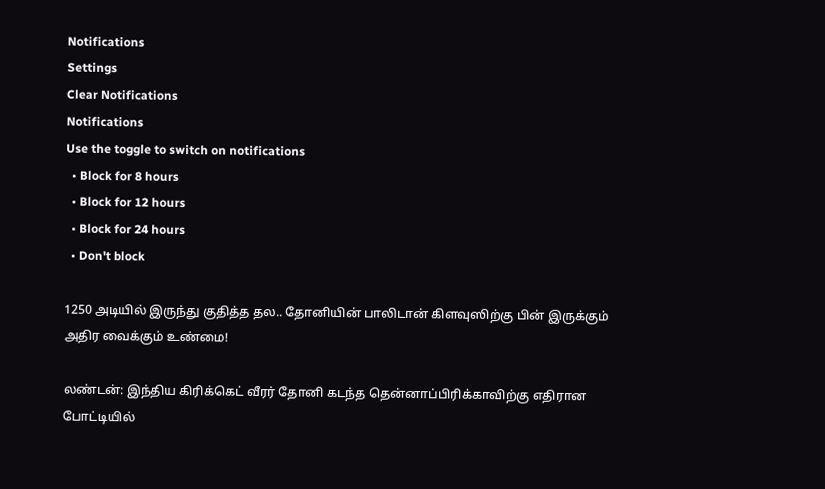Notifications
Settings
Clear Notifications
Notifications
Use the toggle to switch on notifications
  • Block for 8 hours
  • Block for 12 hours
  • Block for 24 hours
  • Don't block

1250 அடியில் இருந்து குதித்த தல.. தோனியின் பாலிடான் கிளவுஸிற்கு பின் இருக்கும் அதிர வைக்கும் உண்மை!

லண்டன்: இந்திய கிரிக்கெட் வீரர் தோனி கடந்த தென்னாப்பிரிக்காவிற்கு எதிரான போட்டியில்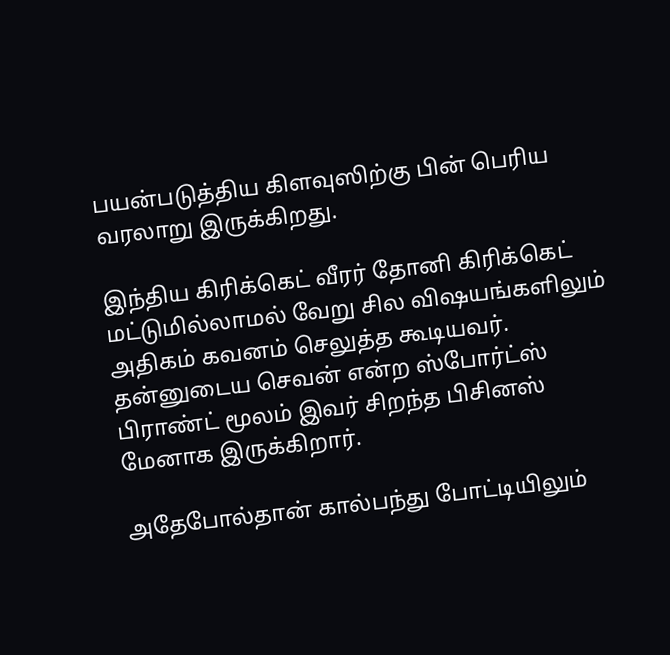பயன்படுத்திய கிளவுஸிற்கு பின் பெரிய வரலாறு இருக்கிறது.

இந்திய கிரிக்கெட் வீரர் தோனி கிரிக்கெட் மட்டுமில்லாமல் வேறு சில விஷயங்களிலும் அதிகம் கவனம் செலுத்த கூடியவர். தன்னுடைய செவன் என்ற ஸ்போர்ட்ஸ் பிராண்ட் மூலம் இவர் சிறந்த பிசினஸ் மேனாக இருக்கிறார்.

அதேபோல்தான் கால்பந்து போட்டியிலும்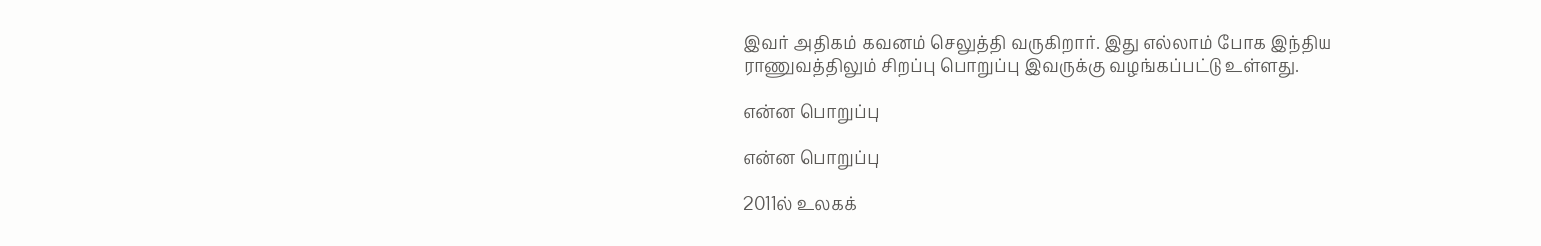இவர் அதிகம் கவனம் செலுத்தி வருகிறார். இது எல்லாம் போக இந்திய ராணுவத்திலும் சிறப்பு பொறுப்பு இவருக்கு வழங்கப்பட்டு உள்ளது.

என்ன பொறுப்பு

என்ன பொறுப்பு

2011ல் உலகக்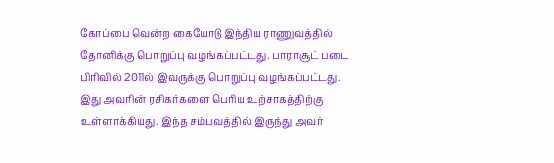கோப்பை வென்ற கையோடு இந்திய ராணுவத்தில் தோனிக்கு பொறுப்பு வழங்கப்பட்டது. பாராசூட் படை பிரிவில் 2011ல் இவருக்கு பொறுப்பு வழங்கப்பட்டது. இது அவரின் ரசிகர்களை பெரிய உற்சாகத்திற்கு உள்ளாக்கியது. இந்த சம்பவத்தில் இருந்து அவர்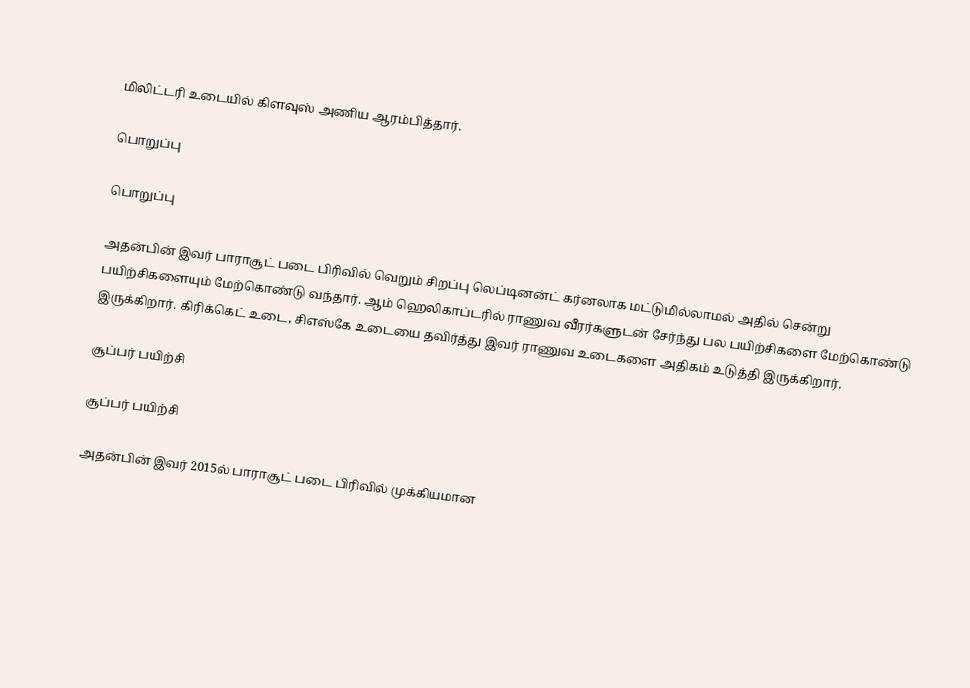மிலிட்டரி உடையில் கிளவுஸ் அணிய ஆரம்பித்தார்.

பொறுப்பு

பொறுப்பு

அதன்பின் இவர் பாராசூட் படை பிரிவில் வெறும் சிறப்பு லெப்டினன்ட் கர்னலாக மட்டுமில்லாமல் அதில் சென்று பயிற்சிகளையும் மேற்கொண்டு வந்தார். ஆம் ஹெலிகாப்டரில் ராணுவ வீரர்களுடன் சேர்ந்து பல பயிற்சிகளை மேற்கொண்டு இருக்கிறார். கிரிக்கெட் உடை, சிஎஸ்கே உடையை தவிர்த்து இவர் ராணுவ உடைகளை அதிகம் உடுத்தி இருக்கிறார்.

சூப்பர் பயிற்சி

சூப்பர் பயிற்சி

அதன்பின் இவர் 2015ல் பாராசூட் படை பிரிவில் முக்கியமான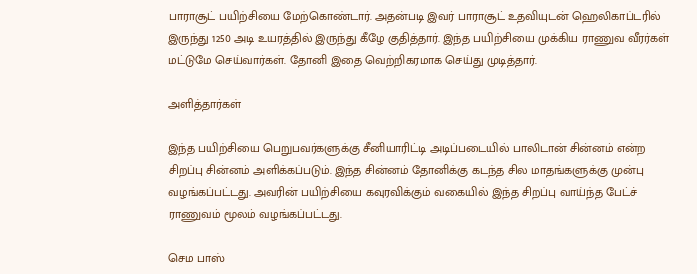பாராசூட் பயிற்சியை மேற்கொண்டார். அதன்படி இவர் பாராசூட் உதவியுடன் ஹெலிகாப்டரில் இருந்து 1250 அடி உயரத்தில் இருந்து கீழே குதித்தார். இந்த பயிற்சியை முக்கிய ராணுவ வீரர்கள் மட்டுமே செய்வார்கள். தோனி இதை வெற்றிகரமாக செய்து முடித்தார்.

அளித்தார்கள்

இந்த பயிற்சியை பெறுபவர்களுக்கு சீனியாரிட்டி அடிப்படையில் பாலிடான் சின்னம் என்ற சிறப்பு சின்னம் அளிக்கப்படும். இந்த சின்னம் தோனிக்கு கடந்த சில மாதங்களுக்கு முன்பு வழங்கப்பட்டது. அவரின் பயிற்சியை கவுரவிக்கும் வகையில் இந்த சிறப்பு வாய்ந்த பேட்ச் ராணுவம் மூலம் வழங்கப்பட்டது.

செம பாஸ்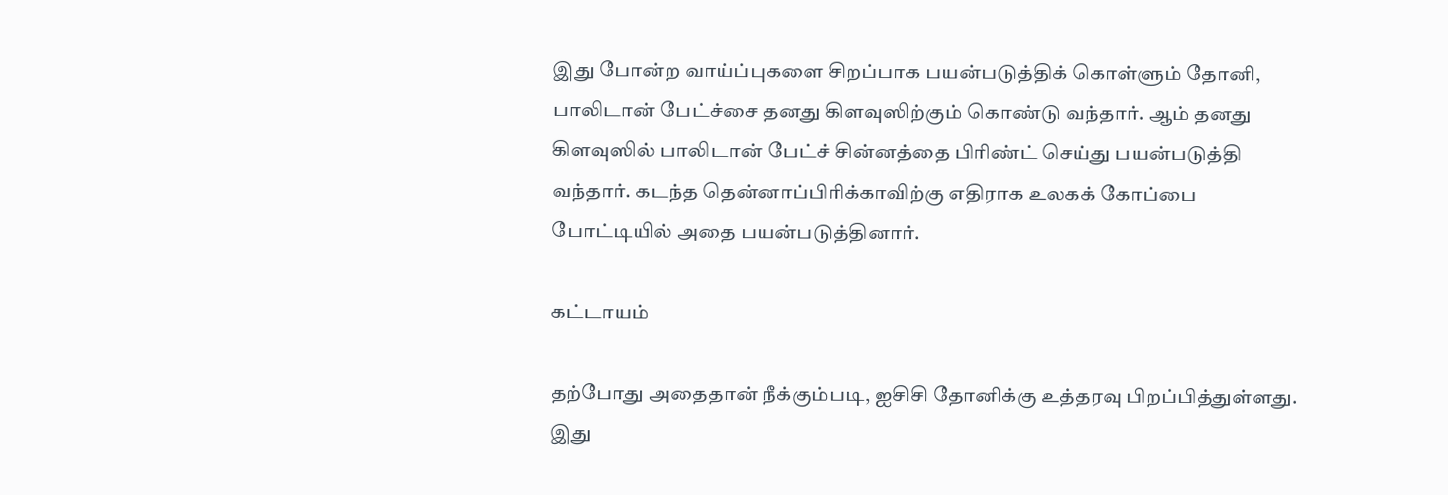இது போன்ற வாய்ப்புகளை சிறப்பாக பயன்படுத்திக் கொள்ளும் தோனி, பாலிடான் பேட்ச்சை தனது கிளவுஸிற்கும் கொண்டு வந்தார். ஆம் தனது கிளவுஸில் பாலிடான் பேட்ச் சின்னத்தை பிரிண்ட் செய்து பயன்படுத்தி வந்தார். கடந்த தென்னாப்பிரிக்காவிற்கு எதிராக உலகக் கோப்பை போட்டியில் அதை பயன்படுத்தினார்.

கட்டாயம்

தற்போது அதைதான் நீக்கும்படி, ஐசிசி தோனிக்கு உத்தரவு பிறப்பித்துள்ளது. இது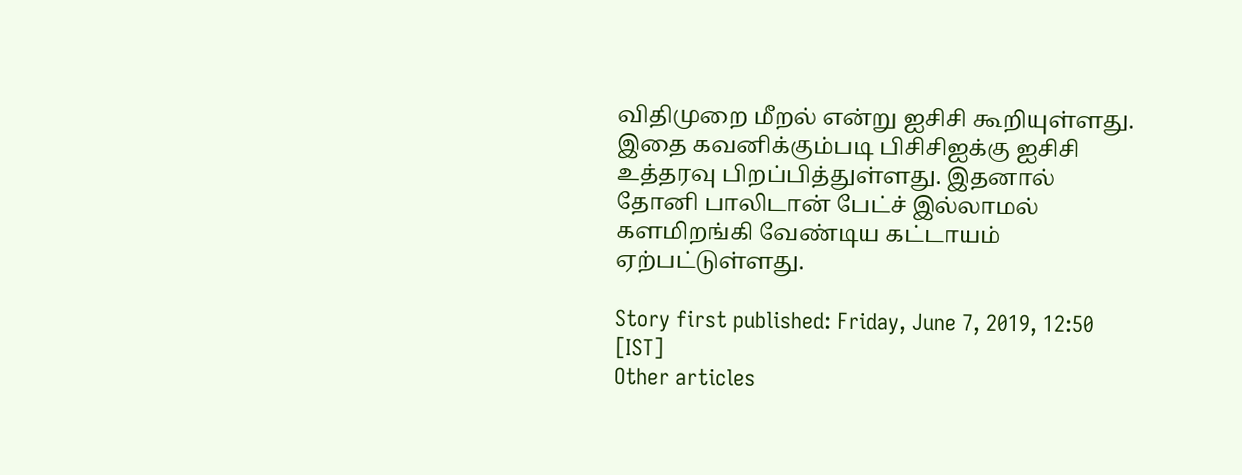விதிமுறை மீறல் என்று ஐசிசி கூறியுள்ளது. இதை கவனிக்கும்படி பிசிசிஐக்கு ஐசிசி உத்தரவு பிறப்பித்துள்ளது. இதனால் தோனி பாலிடான் பேட்ச் இல்லாமல் களமிறங்கி வேண்டிய கட்டாயம் ஏற்பட்டுள்ளது.

Story first published: Friday, June 7, 2019, 12:50 [IST]
Other articles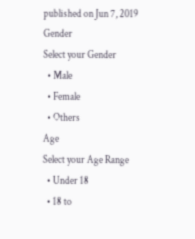published on Jun 7, 2019
Gender
Select your Gender
  • Male
  • Female
  • Others
Age
Select your Age Range
  • Under 18
  • 18 to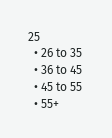25
  • 26 to 35
  • 36 to 45
  • 45 to 55
  • 55+